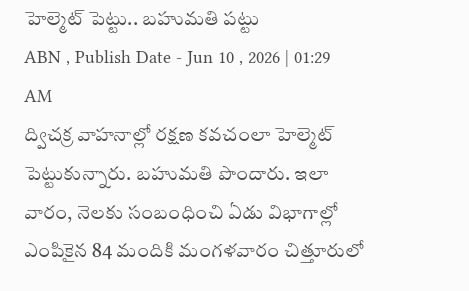హెల్మెట్ పెట్టు.. బహుమతి పట్టు
ABN , Publish Date - Jun 10 , 2026 | 01:29 AM
ద్విచక్ర వాహనాల్లో రక్షణ కవచంలా హెల్మెట్ పెట్టుకున్నారు. బహుమతి పొందారు. ఇలా వారం, నెలకు సంబంధించి ఏడు విభాగాల్లో ఎంపికైన 84 మందికి మంగళవారం చిత్తూరులో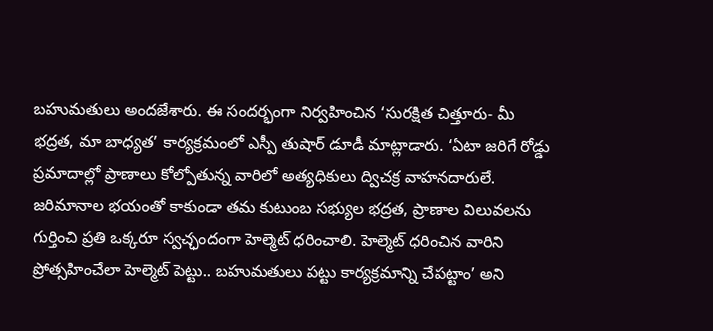బహుమతులు అందజేశారు. ఈ సందర్భంగా నిర్వహించిన ‘సురక్షిత చిత్తూరు- మీ భద్రత, మా బాధ్యత’ కార్యక్రమంలో ఎస్పీ తుషార్ డూడీ మాట్లాడారు. ‘ఏటా జరిగే రోడ్డు ప్రమాదాల్లో ప్రాణాలు కోల్పోతున్న వారిలో అత్యధికులు ద్విచక్ర వాహనదారులే. జరిమానాల భయంతో కాకుండా తమ కుటుంబ సభ్యుల భద్రత, ప్రాణాల విలువలను గుర్తించి ప్రతి ఒక్కరూ స్వచ్ఛందంగా హెల్మెట్ ధరించాలి. హెల్మెట్ ధరించిన వారిని ప్రోత్సహించేలా హెల్మెట్ పెట్టు.. బహుమతులు పట్టు కార్యక్రమాన్ని చేపట్టాం’ అని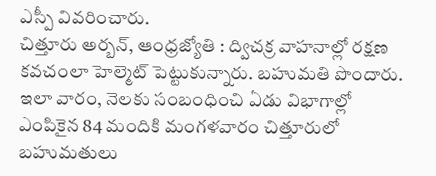ఎస్పీ వివరించారు.
చిత్తూరు అర్బన్, ఆంధ్రజ్యోతి : ద్విచక్ర వాహనాల్లో రక్షణ కవచంలా హెల్మెట్ పెట్టుకున్నారు. బహుమతి పొందారు. ఇలా వారం, నెలకు సంబంధించి ఏడు విభాగాల్లో ఎంపికైన 84 మందికి మంగళవారం చిత్తూరులో బహుమతులు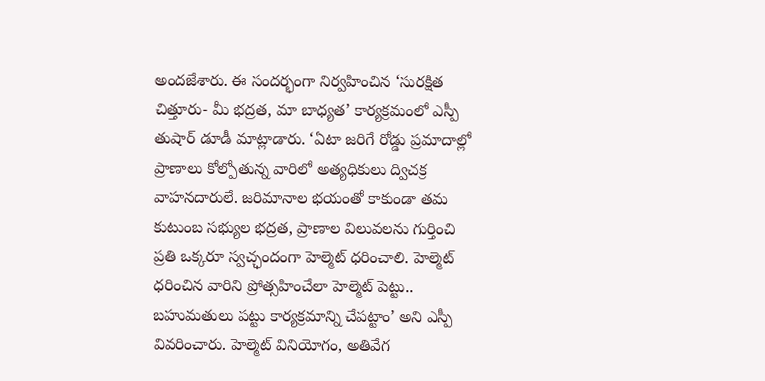అందజేశారు. ఈ సందర్భంగా నిర్వహించిన ‘సురక్షిత చిత్తూరు- మీ భద్రత, మా బాధ్యత’ కార్యక్రమంలో ఎస్పీ తుషార్ డూడీ మాట్లాడారు. ‘ఏటా జరిగే రోడ్డు ప్రమాదాల్లో ప్రాణాలు కోల్పోతున్న వారిలో అత్యధికులు ద్విచక్ర వాహనదారులే. జరిమానాల భయంతో కాకుండా తమ కుటుంబ సభ్యుల భద్రత, ప్రాణాల విలువలను గుర్తించి ప్రతి ఒక్కరూ స్వచ్ఛందంగా హెల్మెట్ ధరించాలి. హెల్మెట్ ధరించిన వారిని ప్రోత్సహించేలా హెల్మెట్ పెట్టు.. బహుమతులు పట్టు కార్యక్రమాన్ని చేపట్టాం’ అని ఎస్పీ వివరించారు. హెల్మెట్ వినియోగం, అతివేగ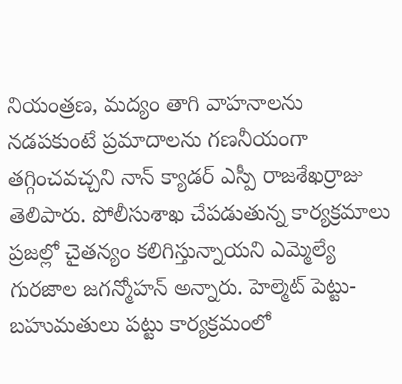నియంత్రణ, మద్యం తాగి వాహనాలను నడపకుంటే ప్రమాదాలను గణనీయంగా తగ్గించవచ్చని నాన్ క్యాడర్ ఎస్పీ రాజశేఖర్రాజు తెలిపారు. పోలీసుశాఖ చేపడుతున్న కార్యక్రమాలు ప్రజల్లో చైతన్యం కలిగిస్తున్నాయని ఎమ్మెల్యే గురజాల జగన్మోహన్ అన్నారు. హెల్మెట్ పెట్టు- బహుమతులు పట్టు కార్యక్రమంలో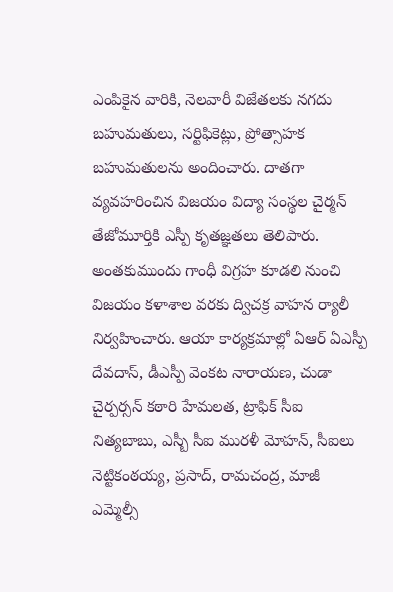ఎంపికైన వారికి, నెలవారీ విజేతలకు నగదు బహుమతులు, సర్టిఫికెట్లు, ప్రోత్సాహక బహుమతులను అందించారు. దాతగా వ్యవహరించిన విజయం విద్యా సంస్థల చైర్మన్ తేజోమూర్తికి ఎస్పీ కృతజ్ఞతలు తెలిపారు. అంతకుముందు గాంధీ విగ్రహ కూడలి నుంచి విజయం కళాశాల వరకు ద్విచక్ర వాహన ర్యాలీ నిర్వహించారు. ఆయా కార్యక్రమాల్లో ఏఆర్ ఏఎస్పీ దేవదాస్, డీఎస్పీ వెంకట నారాయణ, చుడా చైర్పర్సన్ కఠారి హేమలత, ట్రాఫిక్ సీఐ నిత్యబాబు, ఎస్బీ సీఐ మురళీ మోహన్, సీఐలు నెట్టికంఠయ్య, ప్రసాద్, రామచంద్ర, మాజీ ఎమ్మెల్సీ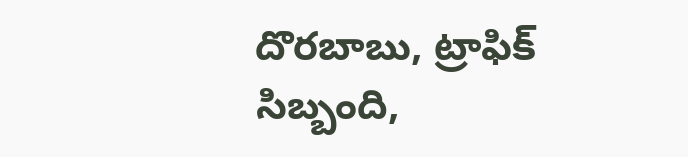దొరబాబు, ట్రాఫిక్ సిబ్బంది,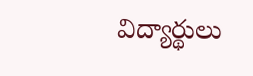విద్యార్థులు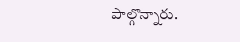పాల్గొన్నారు.